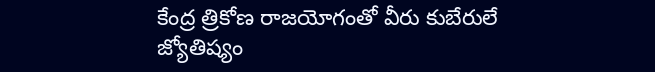కేంద్ర త్రికోణ రాజయోగంతో వీరు కుబేరులే
జ్యోతిష్యం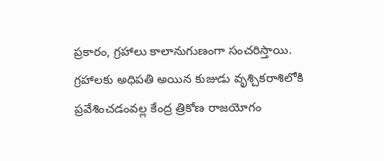ప్రకారం, గ్రహాలు కాలానుగుణంగా సంచరిస్తాయి. గ్రహాలకు అధిపతి అయిన కుజుడు వృశ్చికరాశిలోకి ప్రవేశించడంవల్ల కేంద్ర త్రికోణ రాజయోగం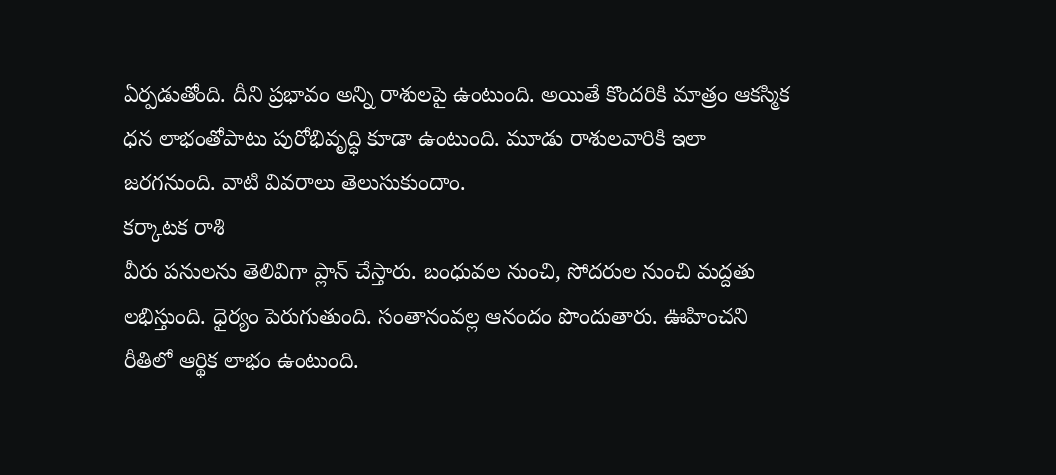ఏర్పడుతోంది. దీని ప్రభావం అన్ని రాశులపై ఉంటుంది. అయితే కొందరికి మాత్రం ఆకస్మిక ధన లాభంతోపాటు పురోభివృద్ధి కూడా ఉంటుంది. మూడు రాశులవారికి ఇలా జరగనుంది. వాటి వివరాలు తెలుసుకుందాం.
కర్కాటక రాశి
వీరు పనులను తెలివిగా ప్లాన్ చేస్తారు. బంధువల నుంచి, సోదరుల నుంచి మద్దతు లభిస్తుంది. ధైర్యం పెరుగుతుంది. సంతానంవల్ల ఆనందం పొందుతారు. ఊహించని రీతిలో ఆర్థిక లాభం ఉంటుంది.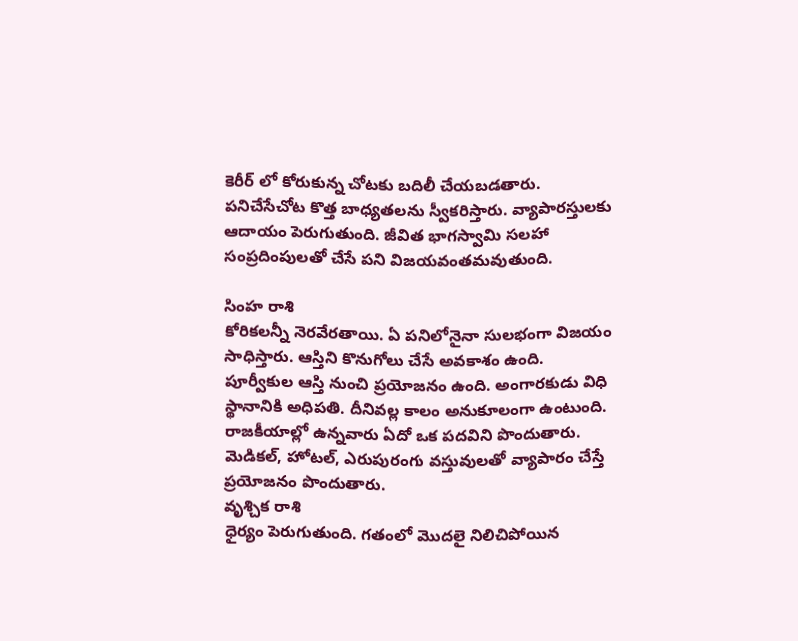కెరీర్ లో కోరుకున్న చోటకు బదిలీ చేయబడతారు. పనిచేసేచోట కొత్త బాధ్యతలను స్వీకరిస్తారు. వ్యాపారస్తులకు ఆదాయం పెరుగుతుంది. జీవిత భాగస్వామి సలహా సంప్రదింపులతో చేసే పని విజయవంతమవుతుంది.

సింహ రాశి
కోరికలన్నీ నెరవేరతాయి. ఏ పనిలోనైనా సులభంగా విజయం సాధిస్తారు. ఆస్తిని కొనుగోలు చేసే అవకాశం ఉంది. పూర్వీకుల ఆస్తి నుంచి ప్రయోజనం ఉంది. అంగారకుడు విధి స్థానానికి అధిపతి. దీనివల్ల కాలం అనుకూలంగా ఉంటుంది. రాజకీయాల్లో ఉన్నవారు ఏదో ఒక పదవిని పొందుతారు. మెడికల్, హోటల్, ఎరుపురంగు వస్తువులతో వ్యాపారం చేస్తే ప్రయోజనం పొందుతారు.
వృశ్చిక రాశి
ధైర్యం పెరుగుతుంది. గతంలో మొదలై నిలిచిపోయిన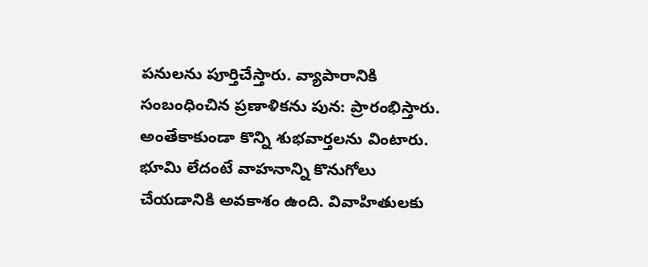పనులను పూర్తిచేస్తారు. వ్యాపారానికి సంబంధించిన ప్రణాళికను పున: ప్రారంభిస్తారు. అంతేకాకుండా కొన్ని శుభవార్తలను వింటారు. భూమి లేదంటే వాహనాన్ని కొనుగోలు చేయడానికి అవకాశం ఉంది. వివాహితులకు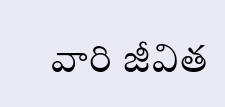వారి జీవిత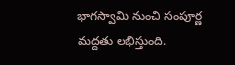భాగస్వామి నుంచి సంపూర్ణ మద్దతు లభిస్తుంది.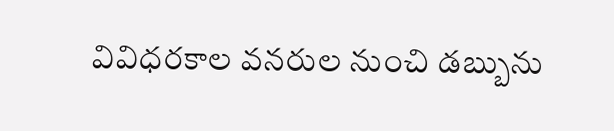వివిధరకాల వనరుల నుంచి డబ్బును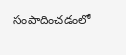సంపాదించడంలో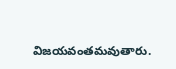విజయవంతమవుతారు.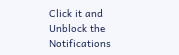Click it and Unblock the Notifications